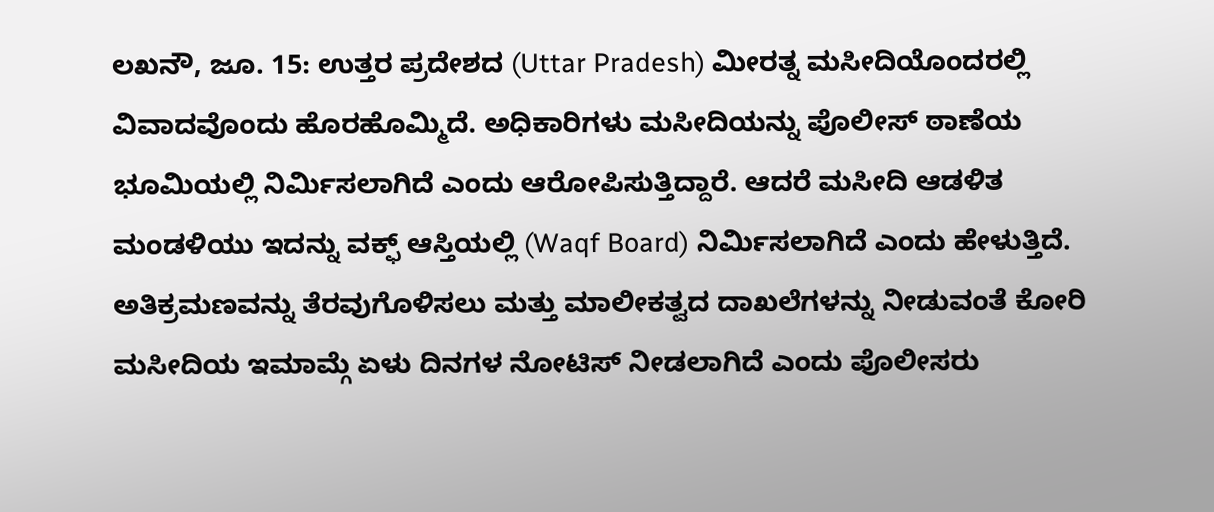ಲಖನೌ, ಜೂ. 15: ಉತ್ತರ ಪ್ರದೇಶದ (Uttar Pradesh) ಮೀರತ್ನ ಮಸೀದಿಯೊಂದರಲ್ಲಿ ವಿವಾದವೊಂದು ಹೊರಹೊಮ್ಮಿದೆ. ಅಧಿಕಾರಿಗಳು ಮಸೀದಿಯನ್ನು ಪೊಲೀಸ್ ಠಾಣೆಯ ಭೂಮಿಯಲ್ಲಿ ನಿರ್ಮಿಸಲಾಗಿದೆ ಎಂದು ಆರೋಪಿಸುತ್ತಿದ್ದಾರೆ. ಆದರೆ ಮಸೀದಿ ಆಡಳಿತ ಮಂಡಳಿಯು ಇದನ್ನು ವಕ್ಫ್ ಆಸ್ತಿಯಲ್ಲಿ (Waqf Board) ನಿರ್ಮಿಸಲಾಗಿದೆ ಎಂದು ಹೇಳುತ್ತಿದೆ. ಅತಿಕ್ರಮಣವನ್ನು ತೆರವುಗೊಳಿಸಲು ಮತ್ತು ಮಾಲೀಕತ್ವದ ದಾಖಲೆಗಳನ್ನು ನೀಡುವಂತೆ ಕೋರಿ ಮಸೀದಿಯ ಇಮಾಮ್ಗೆ ಏಳು ದಿನಗಳ ನೋಟಿಸ್ ನೀಡಲಾಗಿದೆ ಎಂದು ಪೊಲೀಸರು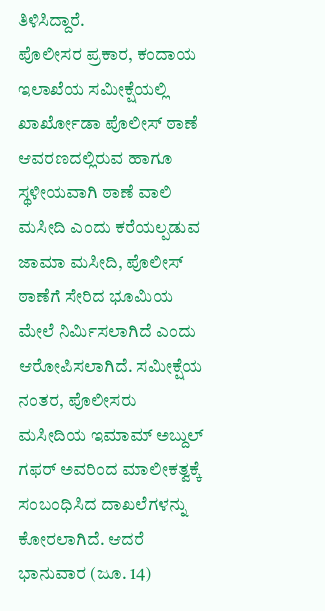ತಿಳಿಸಿದ್ದಾರೆ.
ಪೊಲೀಸರ ಪ್ರಕಾರ, ಕಂದಾಯ ಇಲಾಖೆಯ ಸಮೀಕ್ಷೆಯಲ್ಲಿ ಖಾರ್ಖೋಡಾ ಪೊಲೀಸ್ ಠಾಣೆ ಆವರಣದಲ್ಲಿರುವ ಹಾಗೂ ಸ್ಥಳೀಯವಾಗಿ ಠಾಣೆ ವಾಲಿ ಮಸೀದಿ ಎಂದು ಕರೆಯಲ್ಪಡುವ ಜಾಮಾ ಮಸೀದಿ, ಪೊಲೀಸ್ ಠಾಣೆಗೆ ಸೇರಿದ ಭೂಮಿಯ ಮೇಲೆ ನಿರ್ಮಿಸಲಾಗಿದೆ ಎಂದು ಆರೋಪಿಸಲಾಗಿದೆ. ಸಮೀಕ್ಷೆಯ ನಂತರ, ಪೊಲೀಸರು ಮಸೀದಿಯ ಇಮಾಮ್ ಅಬ್ದುಲ್ ಗಫರ್ ಅವರಿಂದ ಮಾಲೀಕತ್ವಕ್ಕೆ ಸಂಬಂಧಿಸಿದ ದಾಖಲೆಗಳನ್ನು ಕೋರಲಾಗಿದೆ. ಆದರೆ ಭಾನುವಾರ (ಜೂ. 14)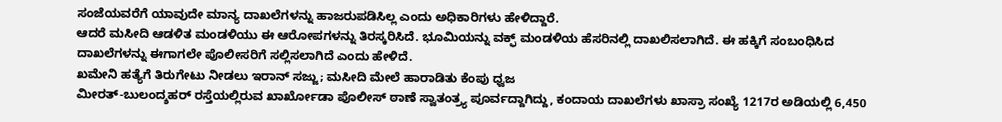ಸಂಜೆಯವರೆಗೆ ಯಾವುದೇ ಮಾನ್ಯ ದಾಖಲೆಗಳನ್ನು ಹಾಜರುಪಡಿಸಿಲ್ಲ ಎಂದು ಅಧಿಕಾರಿಗಳು ಹೇಳಿದ್ದಾರೆ.
ಆದರೆ ಮಸೀದಿ ಆಡಳಿತ ಮಂಡಳಿಯು ಈ ಆರೋಪಗಳನ್ನು ತಿರಸ್ಕರಿಸಿದೆ. ಭೂಮಿಯನ್ನು ವಕ್ಫ್ ಮಂಡಳಿಯ ಹೆಸರಿನಲ್ಲಿ ದಾಖಲಿಸಲಾಗಿದೆ. ಈ ಹಕ್ಕಿಗೆ ಸಂಬಂಧಿಸಿದ ದಾಖಲೆಗಳನ್ನು ಈಗಾಗಲೇ ಪೊಲೀಸರಿಗೆ ಸಲ್ಲಿಸಲಾಗಿದೆ ಎಂದು ಹೇಳಿದೆ.
ಖಮೇನಿ ಹತ್ಯೆಗೆ ತಿರುಗೇಟು ನೀಡಲು ಇರಾನ್ ಸಜ್ಜು; ಮಸೀದಿ ಮೇಲೆ ಹಾರಾಡಿತು ಕೆಂಪು ಧ್ವಜ
ಮೀರತ್-ಬುಲಂದ್ಶಹರ್ ರಸ್ತೆಯಲ್ಲಿರುವ ಖಾರ್ಖೋಡಾ ಪೊಲೀಸ್ ಠಾಣೆ ಸ್ವಾತಂತ್ರ್ಯ ಪೂರ್ವದ್ದಾಗಿದ್ದು, ಕಂದಾಯ ದಾಖಲೆಗಳು ಖಾಸ್ರಾ ಸಂಖ್ಯೆ 1217ರ ಅಡಿಯಲ್ಲಿ 6,450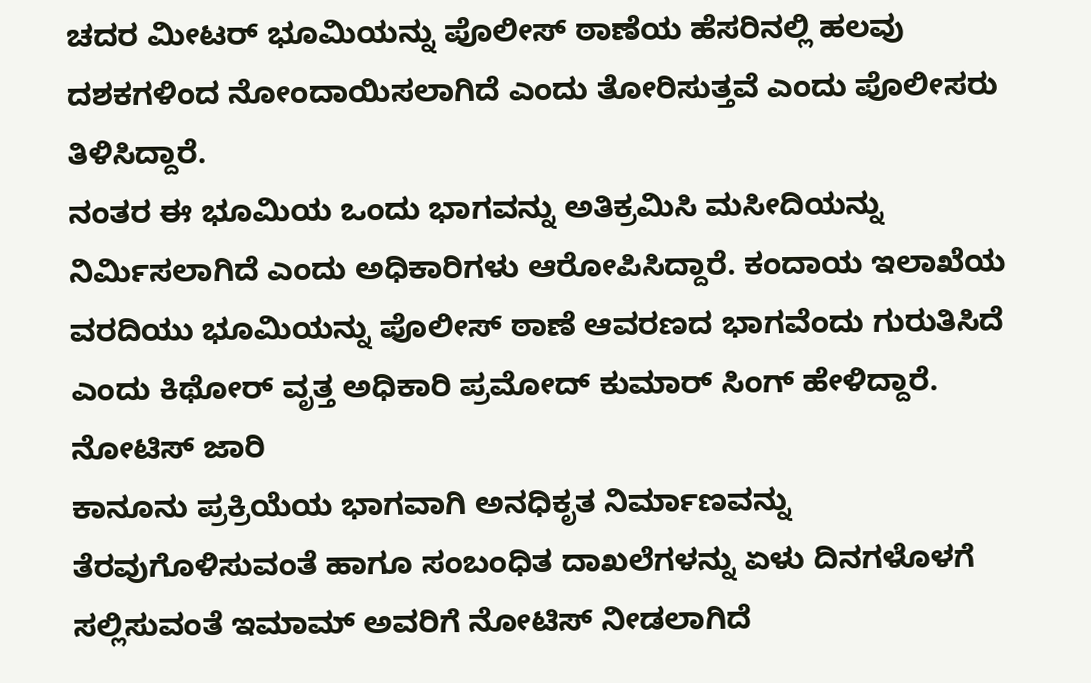ಚದರ ಮೀಟರ್ ಭೂಮಿಯನ್ನು ಪೊಲೀಸ್ ಠಾಣೆಯ ಹೆಸರಿನಲ್ಲಿ ಹಲವು ದಶಕಗಳಿಂದ ನೋಂದಾಯಿಸಲಾಗಿದೆ ಎಂದು ತೋರಿಸುತ್ತವೆ ಎಂದು ಪೊಲೀಸರು ತಿಳಿಸಿದ್ದಾರೆ.
ನಂತರ ಈ ಭೂಮಿಯ ಒಂದು ಭಾಗವನ್ನು ಅತಿಕ್ರಮಿಸಿ ಮಸೀದಿಯನ್ನು ನಿರ್ಮಿಸಲಾಗಿದೆ ಎಂದು ಅಧಿಕಾರಿಗಳು ಆರೋಪಿಸಿದ್ದಾರೆ. ಕಂದಾಯ ಇಲಾಖೆಯ ವರದಿಯು ಭೂಮಿಯನ್ನು ಪೊಲೀಸ್ ಠಾಣೆ ಆವರಣದ ಭಾಗವೆಂದು ಗುರುತಿಸಿದೆ ಎಂದು ಕಿಥೋರ್ ವೃತ್ತ ಅಧಿಕಾರಿ ಪ್ರಮೋದ್ ಕುಮಾರ್ ಸಿಂಗ್ ಹೇಳಿದ್ದಾರೆ.
ನೋಟಿಸ್ ಜಾರಿ
ಕಾನೂನು ಪ್ರಕ್ರಿಯೆಯ ಭಾಗವಾಗಿ ಅನಧಿಕೃತ ನಿರ್ಮಾಣವನ್ನು ತೆರವುಗೊಳಿಸುವಂತೆ ಹಾಗೂ ಸಂಬಂಧಿತ ದಾಖಲೆಗಳನ್ನು ಏಳು ದಿನಗಳೊಳಗೆ ಸಲ್ಲಿಸುವಂತೆ ಇಮಾಮ್ ಅವರಿಗೆ ನೋಟಿಸ್ ನೀಡಲಾಗಿದೆ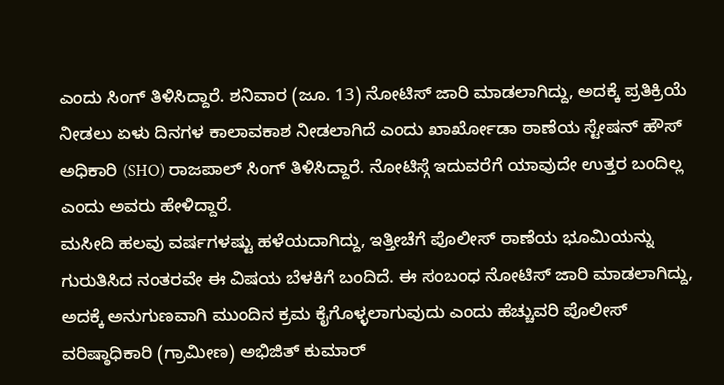ಎಂದು ಸಿಂಗ್ ತಿಳಿಸಿದ್ದಾರೆ. ಶನಿವಾರ (ಜೂ. 13) ನೋಟಿಸ್ ಜಾರಿ ಮಾಡಲಾಗಿದ್ದು, ಅದಕ್ಕೆ ಪ್ರತಿಕ್ರಿಯೆ ನೀಡಲು ಏಳು ದಿನಗಳ ಕಾಲಾವಕಾಶ ನೀಡಲಾಗಿದೆ ಎಂದು ಖಾರ್ಖೋಡಾ ಠಾಣೆಯ ಸ್ಟೇಷನ್ ಹೌಸ್ ಅಧಿಕಾರಿ (SHO) ರಾಜಪಾಲ್ ಸಿಂಗ್ ತಿಳಿಸಿದ್ದಾರೆ. ನೋಟಿಸ್ಗೆ ಇದುವರೆಗೆ ಯಾವುದೇ ಉತ್ತರ ಬಂದಿಲ್ಲ ಎಂದು ಅವರು ಹೇಳಿದ್ದಾರೆ.
ಮಸೀದಿ ಹಲವು ವರ್ಷಗಳಷ್ಟು ಹಳೆಯದಾಗಿದ್ದು, ಇತ್ತೀಚೆಗೆ ಪೊಲೀಸ್ ಠಾಣೆಯ ಭೂಮಿಯನ್ನು ಗುರುತಿಸಿದ ನಂತರವೇ ಈ ವಿಷಯ ಬೆಳಕಿಗೆ ಬಂದಿದೆ. ಈ ಸಂಬಂಧ ನೋಟಿಸ್ ಜಾರಿ ಮಾಡಲಾಗಿದ್ದು, ಅದಕ್ಕೆ ಅನುಗುಣವಾಗಿ ಮುಂದಿನ ಕ್ರಮ ಕೈಗೊಳ್ಳಲಾಗುವುದು ಎಂದು ಹೆಚ್ಚುವರಿ ಪೊಲೀಸ್ ವರಿಷ್ಠಾಧಿಕಾರಿ (ಗ್ರಾಮೀಣ) ಅಭಿಜಿತ್ ಕುಮಾರ್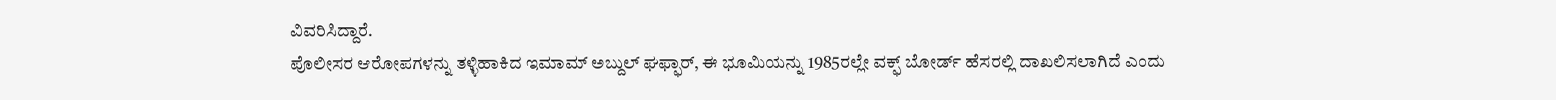ವಿವರಿಸಿದ್ದಾರೆ.
ಪೊಲೀಸರ ಆರೋಪಗಳನ್ನು ತಳ್ಳಿಹಾಕಿದ ಇಮಾಮ್ ಅಬ್ದುಲ್ ಘಫ್ಫಾರ್, ಈ ಭೂಮಿಯನ್ನು 1985ರಲ್ಲೇ ವಕ್ಫ್ ಬೋರ್ಡ್ ಹೆಸರಲ್ಲಿ ದಾಖಲಿಸಲಾಗಿದೆ ಎಂದು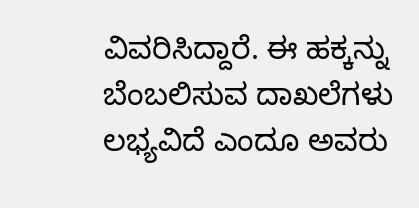ವಿವರಿಸಿದ್ದಾರೆ. ಈ ಹಕ್ಕನ್ನು ಬೆಂಬಲಿಸುವ ದಾಖಲೆಗಳು ಲಭ್ಯವಿದೆ ಎಂದೂ ಅವರು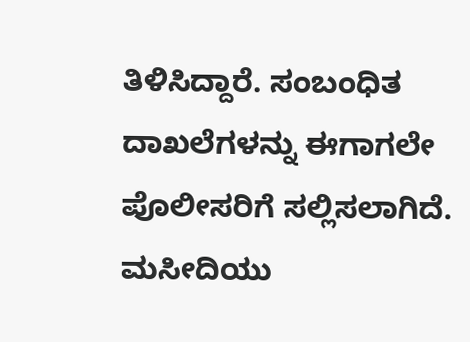ತಿಳಿಸಿದ್ದಾರೆ. ಸಂಬಂಧಿತ ದಾಖಲೆಗಳನ್ನು ಈಗಾಗಲೇ ಪೊಲೀಸರಿಗೆ ಸಲ್ಲಿಸಲಾಗಿದೆ. ಮಸೀದಿಯು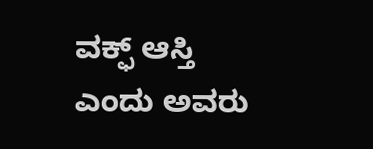ವಕ್ಫ್ ಆಸ್ತಿ ಎಂದು ಅವರು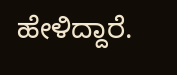ಹೇಳಿದ್ದಾರೆ.